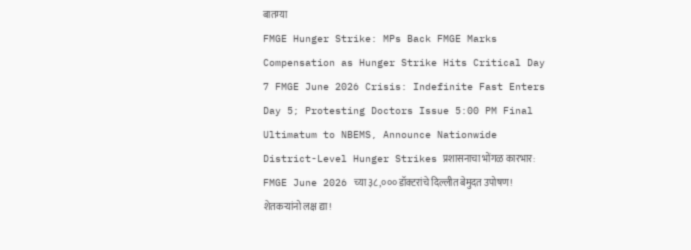बातम्या
FMGE Hunger Strike: MPs Back FMGE Marks Compensation as Hunger Strike Hits Critical Day 7 FMGE June 2026 Crisis: Indefinite Fast Enters Day 5; Protesting Doctors Issue 5:00 PM Final Ultimatum to NBEMS, Announce Nationwide District-Level Hunger Strikes प्रशासनाचा भोंगळ कारभार: FMGE June 2026 च्या ३८,००० डॉक्टरांचे दिल्लीत बेमुदत उपोषण! शेतकऱ्यांनो लक्ष द्या!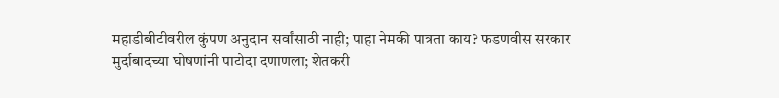महाडीबीटीवरील कुंपण अनुदान सर्वांसाठी नाही; पाहा नेमकी पात्रता काय? फडणवीस सरकार मुर्दाबादच्या घोषणांनी पाटोदा दणाणला; शेतकरी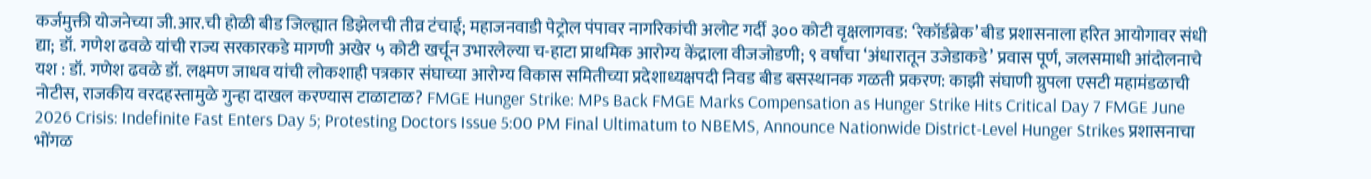कर्जमुक्ती योजनेच्या जी.आर.ची होळी बीड जिल्ह्यात डिझेलची तीव्र टंचाई; महाजनवाडी पेट्रोल पंपावर नागरिकांची अलोट गर्दी ३०० कोटी वृक्षलागवड: ‘रेकॉर्डब्रेक’ बीड प्रशासनाला हरित आयोगावर संधी द्या; डॉ. गणेश ढवळे यांची राज्य सरकारकडे मागणी अखेर ५ कोटी खर्चून उभारलेल्या च-हाटा प्राथमिक आरोग्य केंद्राला वीजजोडणी; ९ वर्षांचा ‘अंधारातून उजेडाकडे’ प्रवास पूर्ण, जलसमाधी आंदोलनाचे यश : डॉ. गणेश ढवळे डॉ. लक्ष्मण जाधव यांची लोकशाही पत्रकार संघाच्या आरोग्य विकास समितीच्या प्रदेशाध्यक्षपदी निवड बीड बसस्थानक गळती प्रकरण: काझी संघाणी ग्रुपला एसटी महामंडळाची नोटीस, राजकीय वरदहस्तामुळे गुन्हा दाखल करण्यास टाळाटाळ? FMGE Hunger Strike: MPs Back FMGE Marks Compensation as Hunger Strike Hits Critical Day 7 FMGE June 2026 Crisis: Indefinite Fast Enters Day 5; Protesting Doctors Issue 5:00 PM Final Ultimatum to NBEMS, Announce Nationwide District-Level Hunger Strikes प्रशासनाचा भोंगळ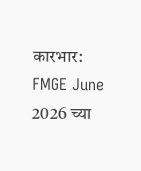कारभार: FMGE June 2026 च्या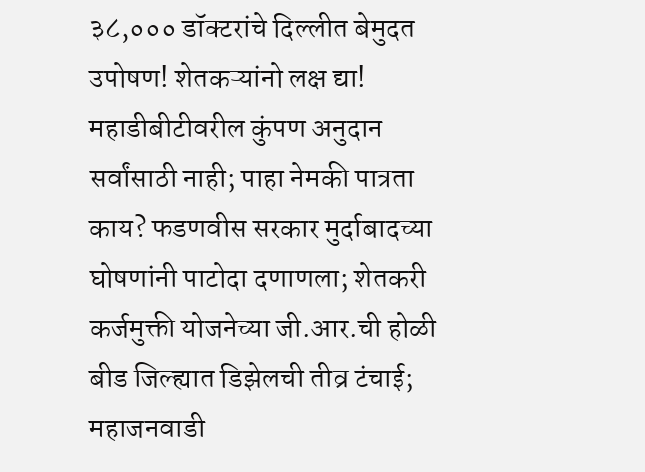३८,००० डॉक्टरांचे दिल्लीत बेमुदत उपोषण! शेतकऱ्यांनो लक्ष द्या! महाडीबीटीवरील कुंपण अनुदान सर्वांसाठी नाही; पाहा नेमकी पात्रता काय? फडणवीस सरकार मुर्दाबादच्या घोषणांनी पाटोदा दणाणला; शेतकरी कर्जमुक्ती योजनेच्या जी.आर.ची होळी बीड जिल्ह्यात डिझेलची तीव्र टंचाई; महाजनवाडी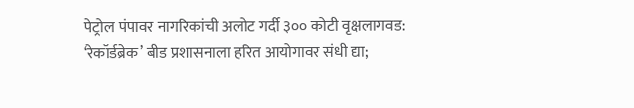पेट्रोल पंपावर नागरिकांची अलोट गर्दी ३०० कोटी वृक्षलागवड: ‘रेकॉर्डब्रेक’ बीड प्रशासनाला हरित आयोगावर संधी द्या;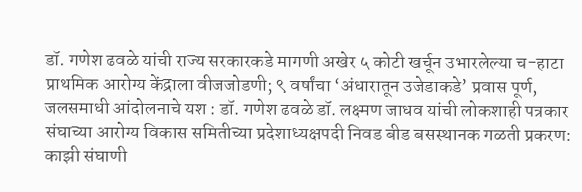डॉ. गणेश ढवळे यांची राज्य सरकारकडे मागणी अखेर ५ कोटी खर्चून उभारलेल्या च-हाटा प्राथमिक आरोग्य केंद्राला वीजजोडणी; ९ वर्षांचा ‘अंधारातून उजेडाकडे’ प्रवास पूर्ण, जलसमाधी आंदोलनाचे यश : डॉ. गणेश ढवळे डॉ. लक्ष्मण जाधव यांची लोकशाही पत्रकार संघाच्या आरोग्य विकास समितीच्या प्रदेशाध्यक्षपदी निवड बीड बसस्थानक गळती प्रकरण: काझी संघाणी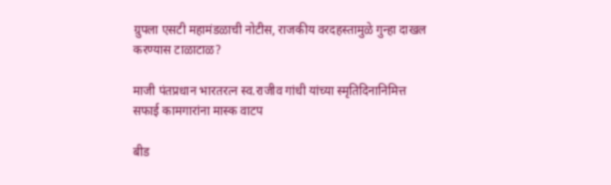ग्रुपला एसटी महामंडळाची नोटीस, राजकीय वरदहस्तामुळे गुन्हा दाखल करण्यास टाळाटाळ?

माजी पंतप्रधान भारतरत्न स्व.राजीव गांधी यांच्या स्मृतिदिनानिमित्त सफाई कामगारांना मास्क वाटप

बीड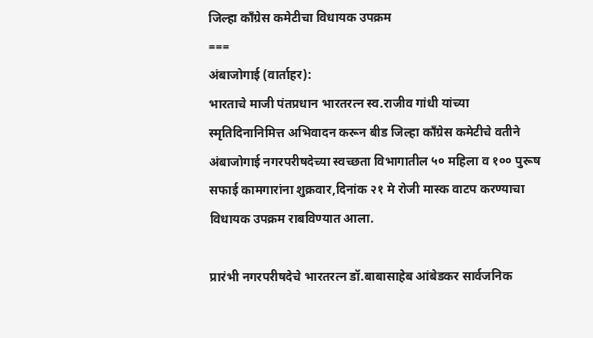जिल्हा काँग्रेस कमेटीचा विधायक उपक्रम
===
अंबाजोगाई (वार्ताहर):
भारताचे माजी पंतप्रधान भारतरत्न स्व.राजीव गांधी यांच्या स्मृतिदिनानिमित्त अभिवादन करून बीड जिल्हा काँग्रेस कमेटीचे वतीने अंबाजोगाई नगरपरीषदेच्या स्वच्छता विभागातील ५० महिला व १०० पुरूष सफाई कामगारांना शुक्रवार,दिनांक २१ मे रोजी मास्क वाटप करण्याचा विधायक उपक्रम राबविण्यात आला.

प्रारंभी नगरपरीषदेचे भारतरत्न डॉ.बाबासाहेब आंबेडकर सार्वजनिक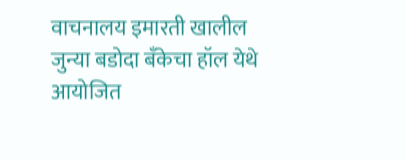वाचनालय इमारती खालील जुन्या बडोदा बँकेचा हॉल येथे आयोजित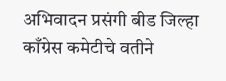अभिवादन प्रसंगी बीड जिल्हा काँग्रेस कमेटीचे वतीने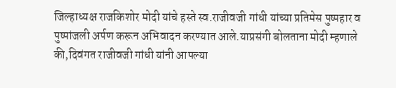जिल्हाध्यक्ष राजकिशोर मोदी यांचे हस्ते स्व.राजीवजी गांधी यांच्या प्रतिमेस पुष्पहार व पुष्पांजली अर्पण करून अभिवादन करण्यात आले.याप्रसंगी बोलताना मोदी म्हणाले की,दिवंगत राजीवजी गांधी यांनी आपल्या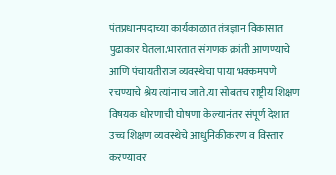पंतप्रधानपदाच्या कार्यकाळात तंत्रज्ञान विकासात पुढाकार घेतला.भारतात संगणक क्रांती आणण्याचे आणि पंचायतीराज व्यवस्थेचा पाया भक्कमपणे रचण्याचे श्रेय त्यांनाच जाते.या सोबतच राष्ट्रीय शिक्षण विषयक धोरणाची घोषणा केल्यानंतर संपूर्ण देशात उच्च शिक्षण व्यवस्थेचे आधुनिकीकरण व विस्तार करण्यावर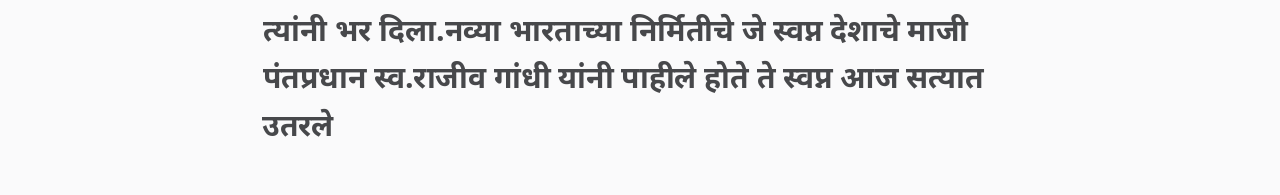त्यांनी भर दिला.नव्या भारताच्या निर्मितीचे जे स्वप्न देशाचे माजी पंतप्रधान स्व.राजीव गांधी यांनी पाहीले होते ते स्वप्न आज सत्यात उतरले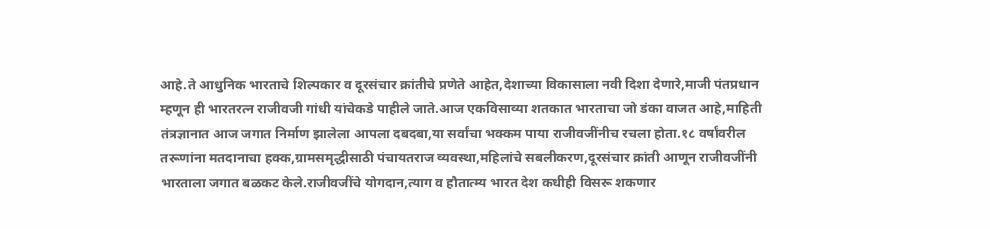आहे.ते आधुनिक भारताचे शिल्पकार व दूरसंचार क्रांतीचे प्रणेते आहेत,देशाच्या विकासाला नवी दिशा देणारे,माजी पंतप्रधान म्हणून ही भारतरत्न राजीवजी गांधी यांचेकडे पाहीले जाते.आज एकविसाव्या शतकात भारताचा जो डंका वाजत आहे,माहिती तंत्रज्ञानात आज जगात निर्माण झालेला आपला दबदबा,या सर्वांचा भक्कम पाया राजीवजींनीच रचला होता.१८ वर्षांवरील तरूणांना मतदानाचा हक्क,ग्रामसमृद्धीसाठी पंचायतराज व्यवस्था,महिलांचे सबलीकरण,दूरसंचार क्रांती आणून राजीवजींनी भारताला जगात बळकट केले.राजीवजींचे योगदान,त्याग व हौतात्म्य भारत देश कधीही विसरू शकणार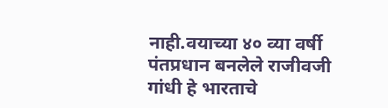नाही.वयाच्या ४० व्या वर्षी पंतप्रधान बनलेले राजीवजी गांधी हे भारताचे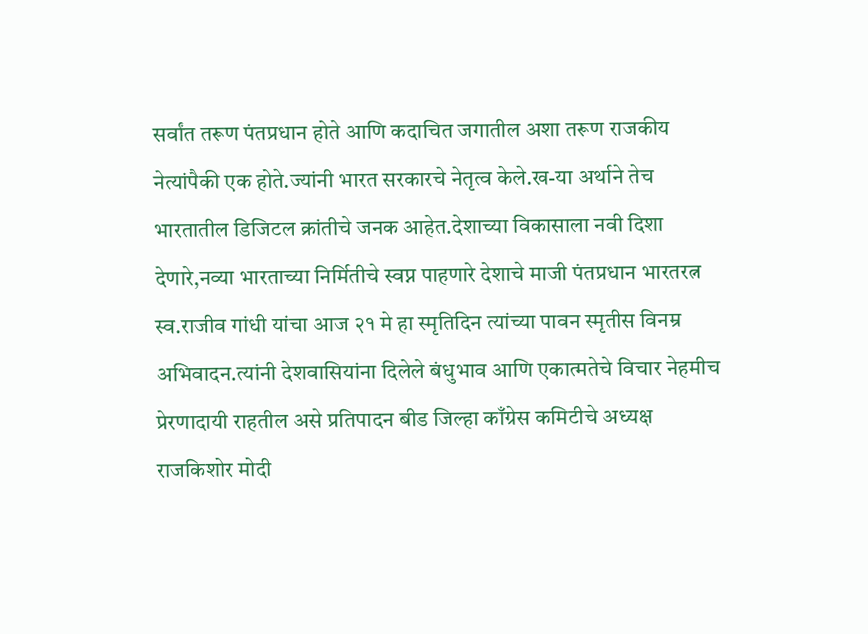सर्वांत तरूण पंतप्रधान होते आणि कदाचित जगातील अशा तरूण राजकीय नेत्यांपैकी एक होते.ज्यांनी भारत सरकारचे नेतृत्व केले.ख-या अर्थाने तेच भारतातील डिजिटल क्रांतीचे जनक आहेत.देशाच्या विकासाला नवी दिशा देणारे,नव्या भारताच्या निर्मितीचे स्वप्न पाहणारे देशाचे माजी पंतप्रधान भारतरत्न स्व.राजीव गांधी यांचा आज २१ मे हा स्मृतिदिन त्यांच्या पावन स्मृतीस विनम्र अभिवादन.त्यांनी देशवासियांना दिलेले बंधुभाव आणि एकात्मतेचे विचार नेहमीच प्रेरणादायी राहतील असे प्रतिपादन बीड जिल्हा काँग्रेस कमिटीचे अध्यक्ष राजकिशोर मोदी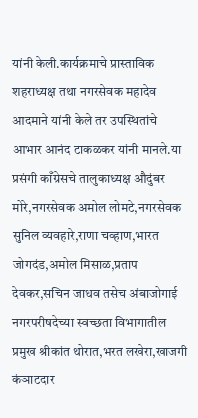यांनी केली.कार्यक्रमाचे प्रास्ताविक शहराध्यक्ष तथा नगरसेवक महादेव आदमाने यांनी केले तर उपस्थितांचे आभार आनंद टाकळकर यांनी मानले.या प्रसंगी काँग्रेसचे तालुकाध्यक्ष औदुंबर मोरे,नगरसेवक अमोल लोमटे,नगरसेवक सुनिल व्यवहारे,राणा चव्हाण,भारत जोगदंड,अमोल मिसाळ,प्रताप देवकर,सचिन जाधव तसेच अंबाजोगाई नगरपरीषदेच्या स्वच्छता विभागातील प्रमुख श्रीकांत थोरात,भरत लखेरा,खाजगी कंञाटदार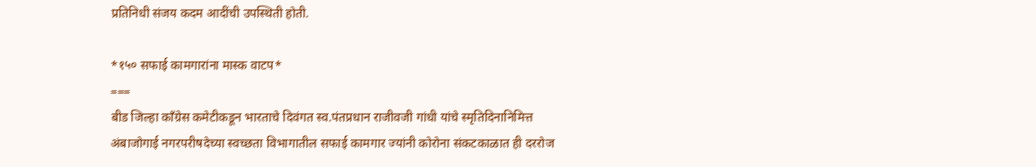प्रतिनिधी संजय कदम आदींची उपस्थिती होती.

*१५० सफाई कामगारांना मास्क वाटप*
===
बीड जिल्हा काँग्रेस कमेटीकडून भारताचे दिवंगत स्व.पंतप्रधान राजीवजी गांधी यांचे स्मृतिदिनानिमित्त अंबाजोगाई नगरपरीषदेच्या स्वच्छता विभागातील सफाई कामगार ज्यांनी कोरोना संकटकाळात ही दररोज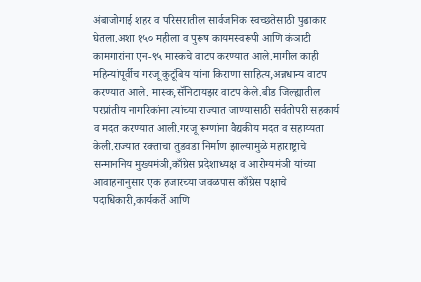अंबाजोगाई शहर व परिसरातील सार्वजनिक स्वच्छतेसाठी पुढाकार घेतला.अशा १५० महीला व पुरूष कायमस्वरूपी आणि कंञाटी कामगारांना एन-९५ मास्कचे वाटप करण्यात आले.मागील काही महिन्यांपूर्वीच गरजू कुटूंबिय यांना किराणा साहित्य,अन्नधान्य वाटप करण्यात आले. मास्क,सॅनिटायझर वाटप केले.बीड जिल्ह्यातील परप्रांतीय नागरिकांना त्यांच्या राज्यात जाण्यासाठी सर्वतोपरी सहकार्य व मदत करण्यात आली.गरजू रूग्णांना वैद्यकीय मदत व सहाय्यता केली.राज्यात रक्ताचा तुडवडा निर्माण झाल्यामुळे महाराष्ट्राचे सन्माननिय मुख्यमंञी,काँग्रेस प्रदेशाध्यक्ष व आरोग्यमंञी यांच्या आवाहनानुसार एक हजारच्या जवळपास काँग्रेस पक्षाचे पदाधिकारी,कार्यकर्ते आणि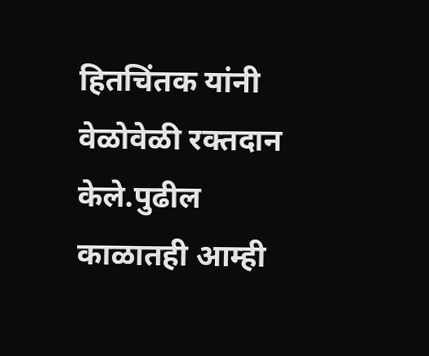हितचिंतक यांनी वेळोवेळी रक्तदान केले.पुढील काळातही आम्ही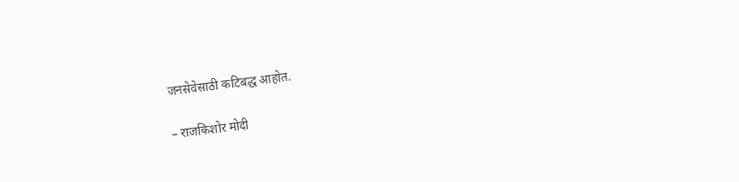जनसेवेसाठी कटिबद्ध आहोत.

– राजकिशोर मोदी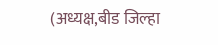(अध्यक्ष,बीड जिल्हा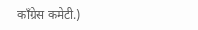काँग्रेस कमेटी.)